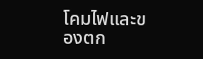โคมไฟและของตก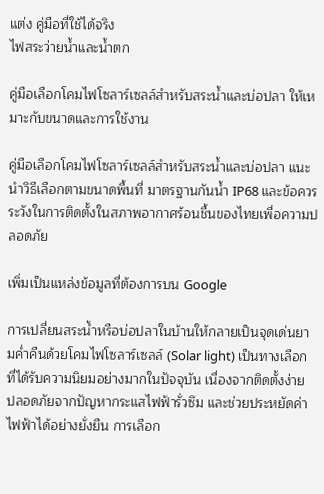แต่ง คู่มือที่ใช้ได้จริง
ไฟสระว่ายน้ำและน้ำตก

คู่มือเลือกโคมไฟโซลาร์เซลล์สำหรับสระน้ำและบ่อปลา ให้เหมาะกับขนาดและการใช้งาน

คู่มือเลือกโคมไฟโซลาร์เซลล์สำหรับสระน้ำและบ่อปลา แนะนำวิธีเลือกตามขนาดพื้นที่ มาตรฐานกันน้ำ IP68 และข้อควรระวังในการติดตั้งในสภาพอากาศร้อนชื้นของไทยเพื่อความปลอดภัย

เพิ่มเป็นแหล่งข้อมูลที่ต้องการบน Google

การเปลี่ยนสระน้ำหรือบ่อปลาในบ้านให้กลายเป็นจุดเด่นยามค่ำคืนด้วยโคมไฟโซลาร์เซลล์ (Solar light) เป็นทางเลือกที่ได้รับความนิยมอย่างมากในปัจจุบัน เนื่องจากติดตั้งง่าย ปลอดภัยจากปัญหากระแสไฟฟ้ารั่วซึม และช่วยประหยัดค่าไฟฟ้าได้อย่างยั่งยืน การเลือก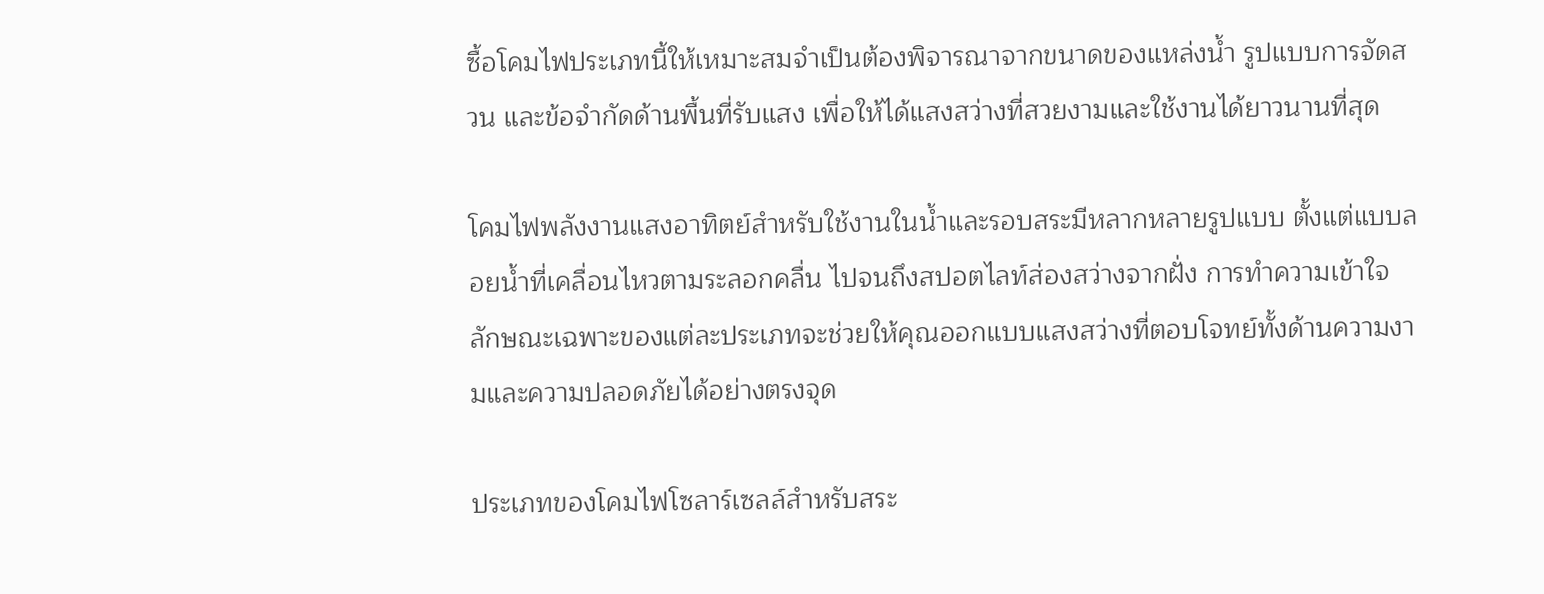ซื้อโคมไฟประเภทนี้ให้เหมาะสมจำเป็นต้องพิจารณาจากขนาดของแหล่งน้ำ รูปแบบการจัดสวน และข้อจำกัดด้านพื้นที่รับแสง เพื่อให้ได้แสงสว่างที่สวยงามและใช้งานได้ยาวนานที่สุด

โคมไฟพลังงานแสงอาทิตย์สำหรับใช้งานในน้ำและรอบสระมีหลากหลายรูปแบบ ตั้งแต่แบบลอยน้ำที่เคลื่อนไหวตามระลอกคลื่น ไปจนถึงสปอตไลท์ส่องสว่างจากฝั่ง การทำความเข้าใจลักษณะเฉพาะของแต่ละประเภทจะช่วยให้คุณออกแบบแสงสว่างที่ตอบโจทย์ทั้งด้านความงามและความปลอดภัยได้อย่างตรงจุด

ประเภทของโคมไฟโซลาร์เซลล์สำหรับสระ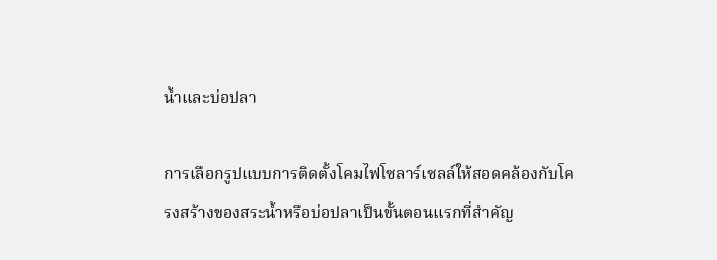น้ำและบ่อปลา

การเลือกรูปแบบการติดตั้งโคมไฟโซลาร์เซลล์ให้สอดคล้องกับโครงสร้างของสระน้ำหรือบ่อปลาเป็นขั้นตอนแรกที่สำคัญ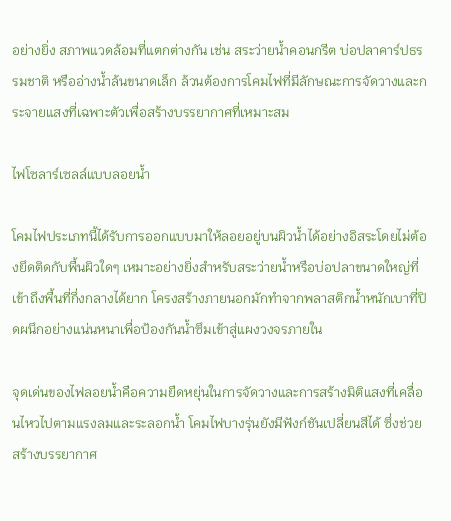อย่างยิ่ง สภาพแวดล้อมที่แตกต่างกัน เช่น สระว่ายน้ำคอนกรีต บ่อปลาคาร์ปธรรมชาติ หรืออ่างน้ำล้นขนาดเล็ก ล้วนต้องการโคมไฟที่มีลักษณะการจัดวางและกระจายแสงที่เฉพาะตัวเพื่อสร้างบรรยากาศที่เหมาะสม

ไฟโซลาร์เซลล์แบบลอยน้ำ

โคมไฟประเภทนี้ได้รับการออกแบบมาให้ลอยอยู่บนผิวน้ำได้อย่างอิสระโดยไม่ต้องยึดติดกับพื้นผิวใดๆ เหมาะอย่างยิ่งสำหรับสระว่ายน้ำหรือบ่อปลาขนาดใหญ่ที่เข้าถึงพื้นที่กึ่งกลางได้ยาก โครงสร้างภายนอกมักทำจากพลาสติกน้ำหนักเบาที่ปิดผนึกอย่างแน่นหนาเพื่อป้องกันน้ำซึมเข้าสู่แผงวงจรภายใน

จุดเด่นของไฟลอยน้ำคือความยืดหยุ่นในการจัดวางและการสร้างมิติแสงที่เคลื่อนไหวไปตามแรงลมและระลอกน้ำ โคมไฟบางรุ่นยังมีฟังก์ชันเปลี่ยนสีได้ ซึ่งช่วยสร้างบรรยากาศ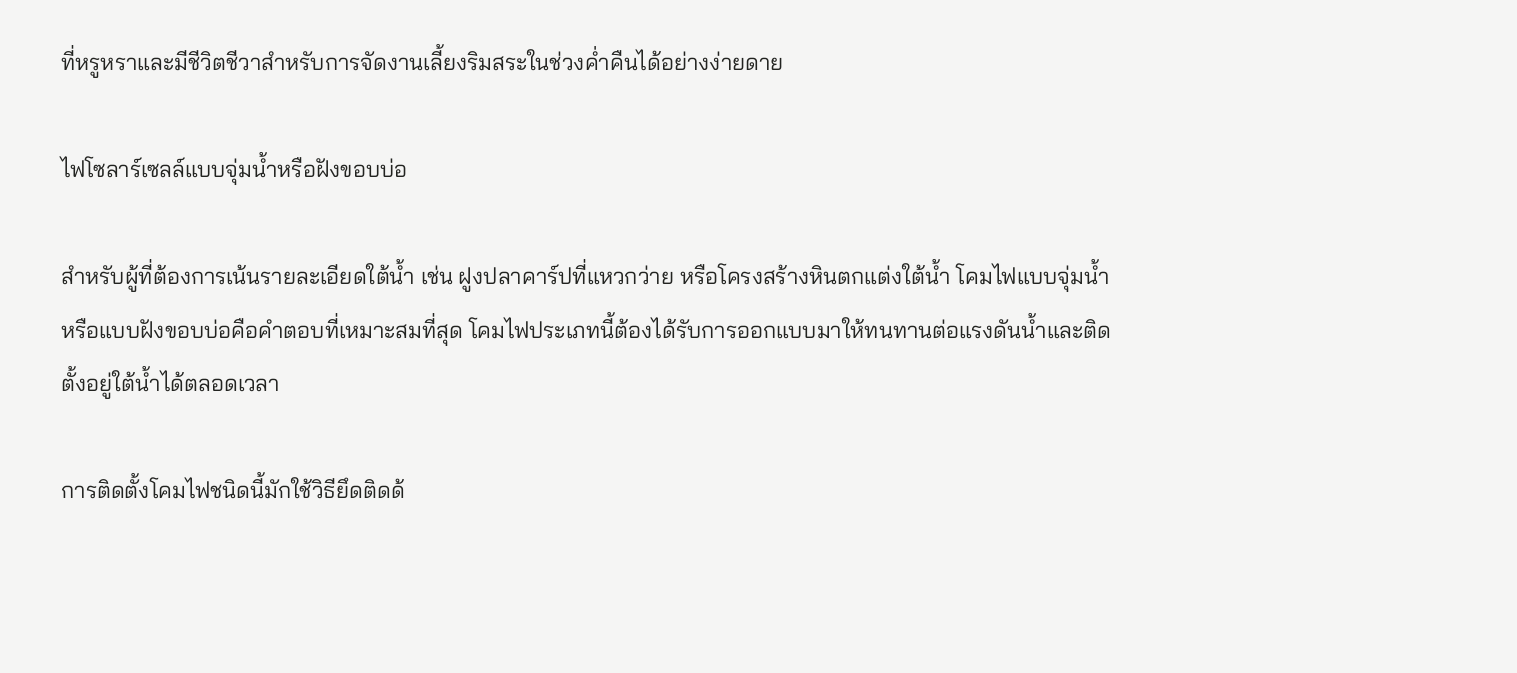ที่หรูหราและมีชีวิตชีวาสำหรับการจัดงานเลี้ยงริมสระในช่วงค่ำคืนได้อย่างง่ายดาย

ไฟโซลาร์เซลล์แบบจุ่มน้ำหรือฝังขอบบ่อ

สำหรับผู้ที่ต้องการเน้นรายละเอียดใต้น้ำ เช่น ฝูงปลาคาร์ปที่แหวกว่าย หรือโครงสร้างหินตกแต่งใต้น้ำ โคมไฟแบบจุ่มน้ำหรือแบบฝังขอบบ่อคือคำตอบที่เหมาะสมที่สุด โคมไฟประเภทนี้ต้องได้รับการออกแบบมาให้ทนทานต่อแรงดันน้ำและติดตั้งอยู่ใต้น้ำได้ตลอดเวลา

การติดตั้งโคมไฟชนิดนี้มักใช้วิธียึดติดด้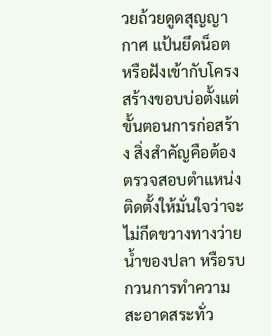วยถ้วยดูดสุญญากาศ แป้นยึดน็อต หรือฝังเข้ากับโครงสร้างขอบบ่อตั้งแต่ขั้นตอนการก่อสร้าง สิ่งสำคัญคือต้องตรวจสอบตำแหน่งติดตั้งให้มั่นใจว่าจะไม่กีดขวางทางว่ายน้ำของปลา หรือรบกวนการทำความสะอาดสระทั่ว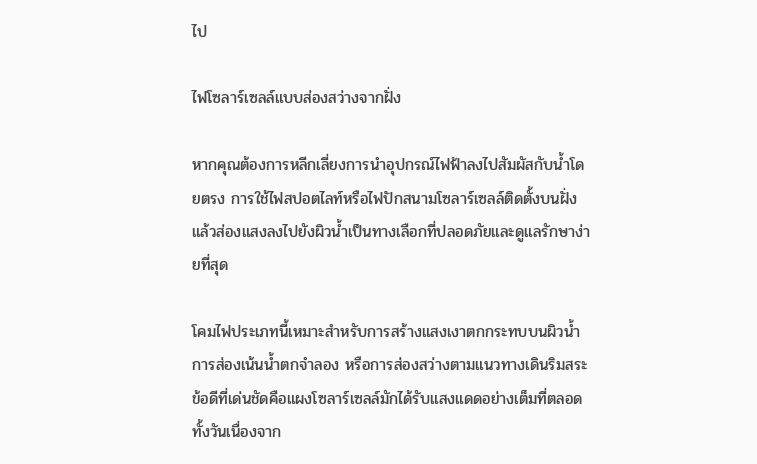ไป

ไฟโซลาร์เซลล์แบบส่องสว่างจากฝั่ง

หากคุณต้องการหลีกเลี่ยงการนำอุปกรณ์ไฟฟ้าลงไปสัมผัสกับน้ำโดยตรง การใช้ไฟสปอตไลท์หรือไฟปักสนามโซลาร์เซลล์ติดตั้งบนฝั่งแล้วส่องแสงลงไปยังผิวน้ำเป็นทางเลือกที่ปลอดภัยและดูแลรักษาง่ายที่สุด

โคมไฟประเภทนี้เหมาะสำหรับการสร้างแสงเงาตกกระทบบนผิวน้ำ การส่องเน้นน้ำตกจำลอง หรือการส่องสว่างตามแนวทางเดินริมสระ ข้อดีที่เด่นชัดคือแผงโซลาร์เซลล์มักได้รับแสงแดดอย่างเต็มที่ตลอดทั้งวันเนื่องจาก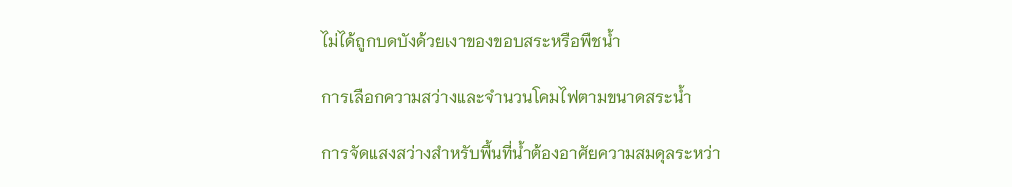ไม่ได้ถูกบดบังด้วยเงาของขอบสระหรือพืชน้ำ

การเลือกความสว่างและจำนวนโคมไฟตามขนาดสระน้ำ

การจัดแสงสว่างสำหรับพื้นที่น้ำต้องอาศัยความสมดุลระหว่า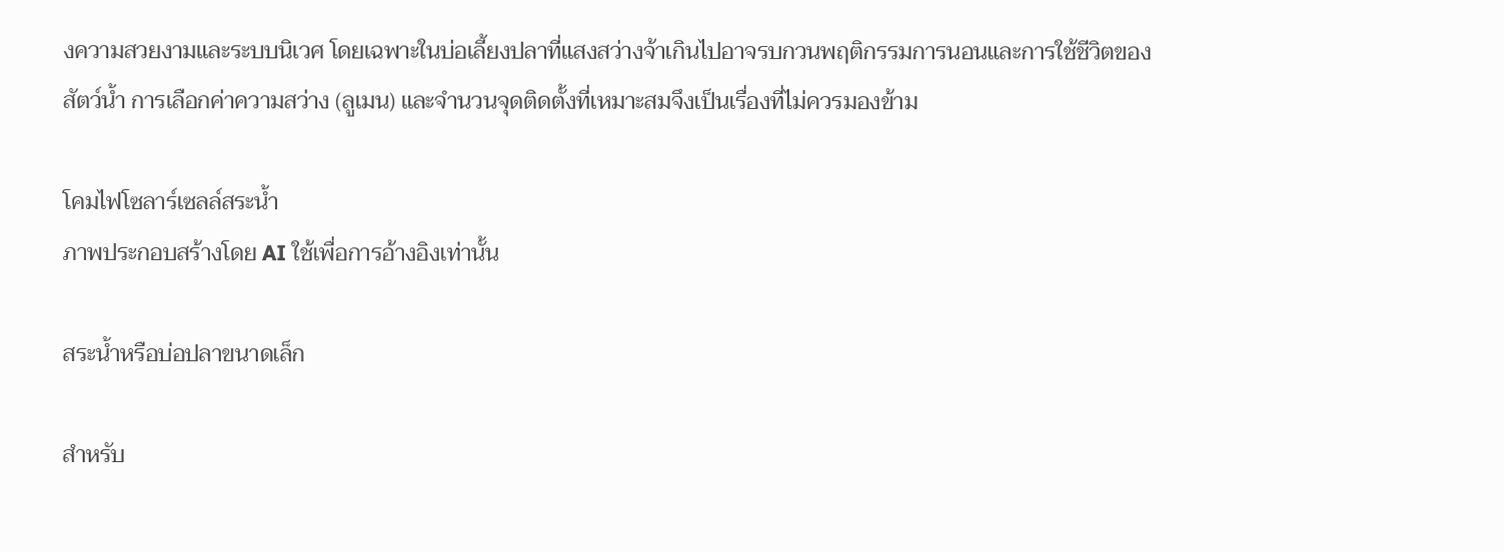งความสวยงามและระบบนิเวศ โดยเฉพาะในบ่อเลี้ยงปลาที่แสงสว่างจ้าเกินไปอาจรบกวนพฤติกรรมการนอนและการใช้ชีวิตของสัตว์น้ำ การเลือกค่าความสว่าง (ลูเมน) และจำนวนจุดติดตั้งที่เหมาะสมจึงเป็นเรื่องที่ไม่ควรมองข้าม

โคมไฟโซลาร์เซลล์สระน้ำ
ภาพประกอบสร้างโดย AI ใช้เพื่อการอ้างอิงเท่านั้น

สระน้ำหรือบ่อปลาขนาดเล็ก

สำหรับ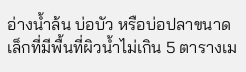อ่างน้ำล้น บ่อบัว หรือบ่อปลาขนาดเล็กที่มีพื้นที่ผิวน้ำไม่เกิน 5 ตารางเม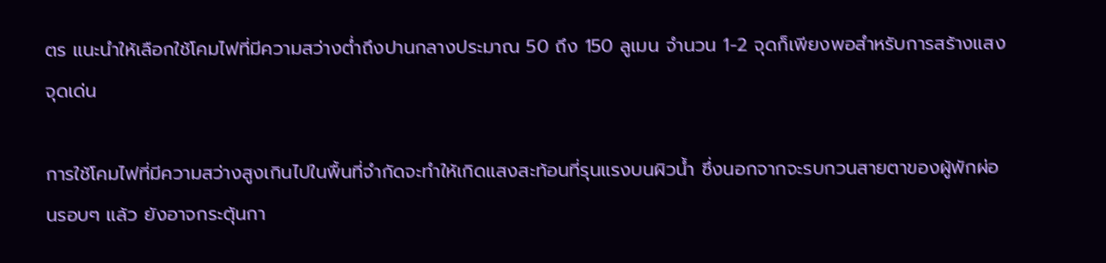ตร แนะนำให้เลือกใช้โคมไฟที่มีความสว่างต่ำถึงปานกลางประมาณ 50 ถึง 150 ลูเมน จำนวน 1-2 จุดก็เพียงพอสำหรับการสร้างแสงจุดเด่น

การใช้โคมไฟที่มีความสว่างสูงเกินไปในพื้นที่จำกัดจะทำให้เกิดแสงสะท้อนที่รุนแรงบนผิวน้ำ ซึ่งนอกจากจะรบกวนสายตาของผู้พักผ่อนรอบๆ แล้ว ยังอาจกระตุ้นกา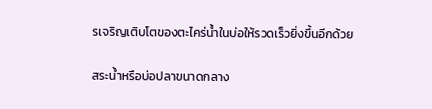รเจริญเติบโตของตะไคร่น้ำในบ่อให้รวดเร็วยิ่งขึ้นอีกด้วย

สระน้ำหรือบ่อปลาขนาดกลาง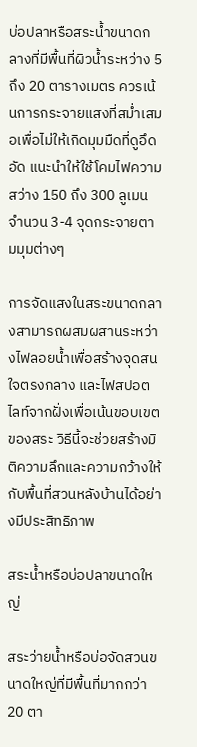บ่อปลาหรือสระน้ำขนาดกลางที่มีพื้นที่ผิวน้ำระหว่าง 5 ถึง 20 ตารางเมตร ควรเน้นการกระจายแสงที่สม่ำเสมอเพื่อไม่ให้เกิดมุมมืดที่ดูอึดอัด แนะนำให้ใช้โคมไฟความสว่าง 150 ถึง 300 ลูเมน จำนวน 3-4 จุดกระจายตามมุมต่างๆ

การจัดแสงในสระขนาดกลางสามารถผสมผสานระหว่างไฟลอยน้ำเพื่อสร้างจุดสนใจตรงกลาง และไฟสปอตไลท์จากฝั่งเพื่อเน้นขอบเขตของสระ วิธีนี้จะช่วยสร้างมิติความลึกและความกว้างให้กับพื้นที่สวนหลังบ้านได้อย่างมีประสิทธิภาพ

สระน้ำหรือบ่อปลาขนาดใหญ่

สระว่ายน้ำหรือบ่อจัดสวนขนาดใหญ่ที่มีพื้นที่มากกว่า 20 ตา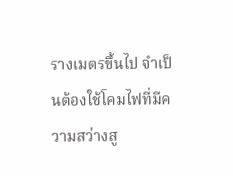รางเมตรขึ้นไป จำเป็นต้องใช้โคมไฟที่มีความสว่างสู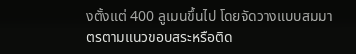งตั้งแต่ 400 ลูเมนขึ้นไป โดยจัดวางแบบสมมาตรตามแนวขอบสระหรือติด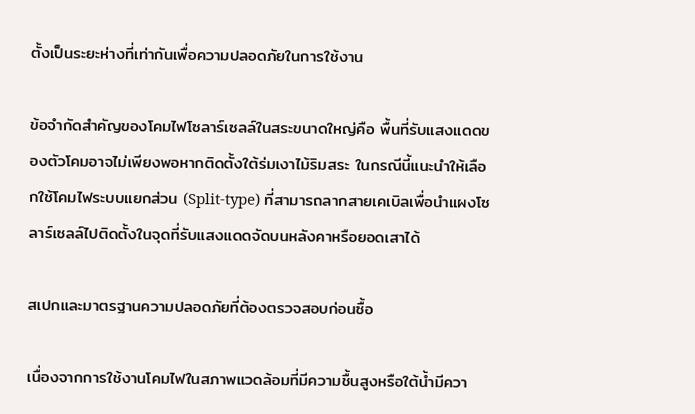ตั้งเป็นระยะห่างที่เท่ากันเพื่อความปลอดภัยในการใช้งาน

ข้อจำกัดสำคัญของโคมไฟโซลาร์เซลล์ในสระขนาดใหญ่คือ พื้นที่รับแสงแดดของตัวโคมอาจไม่เพียงพอหากติดตั้งใต้ร่มเงาไม้ริมสระ ในกรณีนี้แนะนำให้เลือกใช้โคมไฟระบบแยกส่วน (Split-type) ที่สามารถลากสายเคเบิลเพื่อนำแผงโซลาร์เซลล์ไปติดตั้งในจุดที่รับแสงแดดจัดบนหลังคาหรือยอดเสาได้

สเปกและมาตรฐานความปลอดภัยที่ต้องตรวจสอบก่อนซื้อ

เนื่องจากการใช้งานโคมไฟในสภาพแวดล้อมที่มีความชื้นสูงหรือใต้น้ำมีควา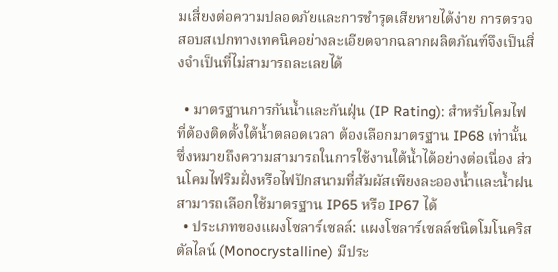มเสี่ยงต่อความปลอดภัยและการชำรุดเสียหายได้ง่าย การตรวจสอบสเปกทางเทคนิคอย่างละเอียดจากฉลากผลิตภัณฑ์จึงเป็นสิ่งจำเป็นที่ไม่สามารถละเลยได้

  • มาตรฐานการกันน้ำและกันฝุ่น (IP Rating): สำหรับโคมไฟที่ต้องติดตั้งใต้น้ำตลอดเวลา ต้องเลือกมาตรฐาน IP68 เท่านั้น ซึ่งหมายถึงความสามารถในการใช้งานใต้น้ำได้อย่างต่อเนื่อง ส่วนโคมไฟริมฝั่งหรือไฟปักสนามที่สัมผัสเพียงละอองน้ำและน้ำฝน สามารถเลือกใช้มาตรฐาน IP65 หรือ IP67 ได้
  • ประเภทของแผงโซลาร์เซลล์: แผงโซลาร์เซลล์ชนิดโมโนคริสตัลไลน์ (Monocrystalline) มีประ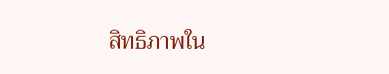สิทธิภาพใน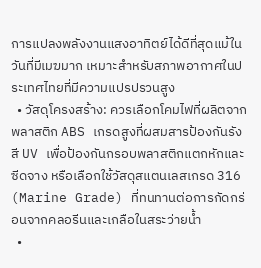การแปลงพลังงานแสงอาทิตย์ได้ดีที่สุดแม้ในวันที่มีเมฆมาก เหมาะสำหรับสภาพอากาศในประเทศไทยที่มีความแปรปรวนสูง
  • วัสดุโครงสร้าง: ควรเลือกโคมไฟที่ผลิตจากพลาสติก ABS เกรดสูงที่ผสมสารป้องกันรังสี UV เพื่อป้องกันกรอบพลาสติกแตกหักและซีดจาง หรือเลือกใช้วัสดุสแตนเลสเกรด 316 (Marine Grade) ที่ทนทานต่อการกัดกร่อนจากคลอรีนและเกลือในสระว่ายน้ำ
  •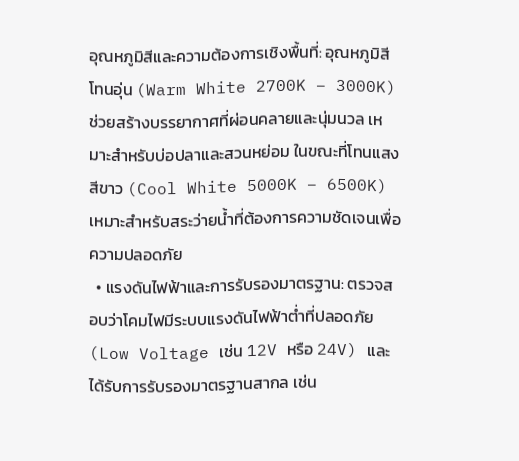อุณหภูมิสีและความต้องการเชิงพื้นที่: อุณหภูมิสีโทนอุ่น (Warm White 2700K – 3000K) ช่วยสร้างบรรยากาศที่ผ่อนคลายและนุ่มนวล เหมาะสำหรับบ่อปลาและสวนหย่อม ในขณะที่โทนแสงสีขาว (Cool White 5000K – 6500K) เหมาะสำหรับสระว่ายน้ำที่ต้องการความชัดเจนเพื่อความปลอดภัย
  • แรงดันไฟฟ้าและการรับรองมาตรฐาน: ตรวจสอบว่าโคมไฟมีระบบแรงดันไฟฟ้าต่ำที่ปลอดภัย (Low Voltage เช่น 12V หรือ 24V) และได้รับการรับรองมาตรฐานสากล เช่น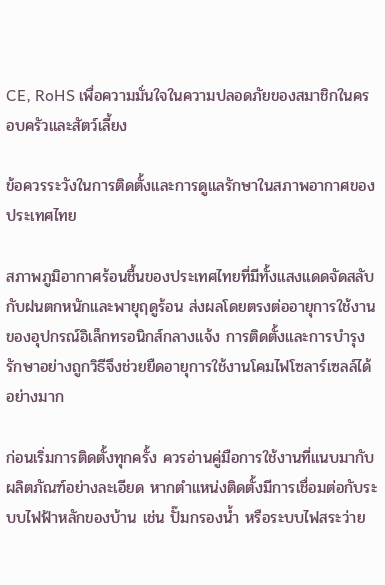CE, RoHS เพื่อความมั่นใจในความปลอดภัยของสมาชิกในครอบครัวและสัตว์เลี้ยง

ข้อควรระวังในการติดตั้งและการดูแลรักษาในสภาพอากาศของประเทศไทย

สภาพภูมิอากาศร้อนชื้นของประเทศไทยที่มีทั้งแสงแดดจัดสลับกับฝนตกหนักและพายุฤดูร้อน ส่งผลโดยตรงต่ออายุการใช้งานของอุปกรณ์อิเล็กทรอนิกส์กลางแจ้ง การติดตั้งและการบำรุงรักษาอย่างถูกวิธีจึงช่วยยืดอายุการใช้งานโคมไฟโซลาร์เซลล์ได้อย่างมาก

ก่อนเริ่มการติดตั้งทุกครั้ง ควรอ่านคู่มือการใช้งานที่แนบมากับผลิตภัณฑ์อย่างละเอียด หากตำแหน่งติดตั้งมีการเชื่อมต่อกับระบบไฟฟ้าหลักของบ้าน เช่น ปั๊มกรองน้ำ หรือระบบไฟสระว่าย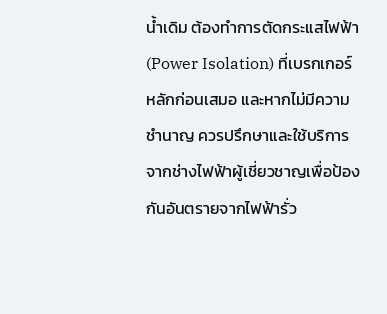น้ำเดิม ต้องทำการตัดกระแสไฟฟ้า (Power Isolation) ที่เบรกเกอร์หลักก่อนเสมอ และหากไม่มีความชำนาญ ควรปรึกษาและใช้บริการจากช่างไฟฟ้าผู้เชี่ยวชาญเพื่อป้องกันอันตรายจากไฟฟ้ารั่ว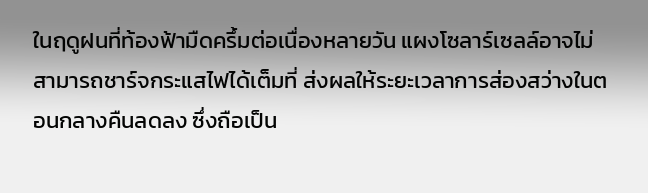ในฤดูฝนที่ท้องฟ้ามืดครึ้มต่อเนื่องหลายวัน แผงโซลาร์เซลล์อาจไม่สามารถชาร์จกระแสไฟได้เต็มที่ ส่งผลให้ระยะเวลาการส่องสว่างในตอนกลางคืนลดลง ซึ่งถือเป็น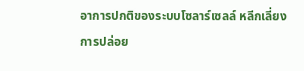อาการปกติของระบบโซลาร์เซลล์ หลีกเลี่ยงการปล่อย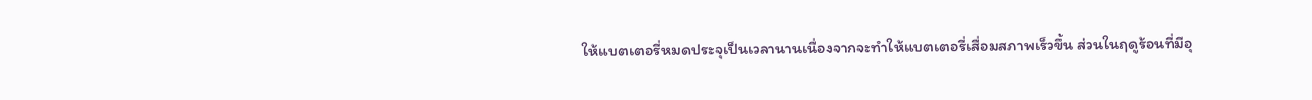ให้แบตเตอรี่หมดประจุเป็นเวลานานเนื่องจากจะทำให้แบตเตอรี่เสื่อมสภาพเร็วขึ้น ส่วนในฤดูร้อนที่มีอุ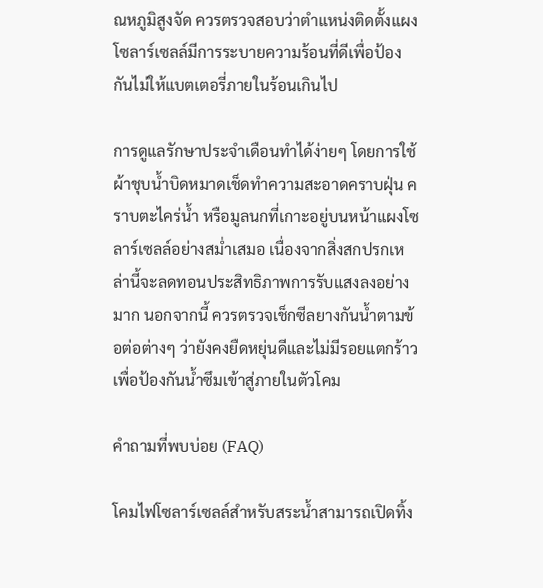ณหภูมิสูงจัด ควรตรวจสอบว่าตำแหน่งติดตั้งแผงโซลาร์เซลล์มีการระบายความร้อนที่ดีเพื่อป้องกันไม่ให้แบตเตอรี่ภายในร้อนเกินไป

การดูแลรักษาประจำเดือนทำได้ง่ายๆ โดยการใช้ผ้าชุบน้ำบิดหมาดเช็ดทำความสะอาดคราบฝุ่น คราบตะไคร่น้ำ หรือมูลนกที่เกาะอยู่บนหน้าแผงโซลาร์เซลล์อย่างสม่ำเสมอ เนื่องจากสิ่งสกปรกเหล่านี้จะลดทอนประสิทธิภาพการรับแสงลงอย่างมาก นอกจากนี้ ควรตรวจเช็กซีลยางกันน้ำตามข้อต่อต่างๆ ว่ายังคงยืดหยุ่นดีและไม่มีรอยแตกร้าว เพื่อป้องกันน้ำซึมเข้าสู่ภายในตัวโคม

คำถามที่พบบ่อย (FAQ)

โคมไฟโซลาร์เซลล์สำหรับสระน้ำสามารถเปิดทิ้ง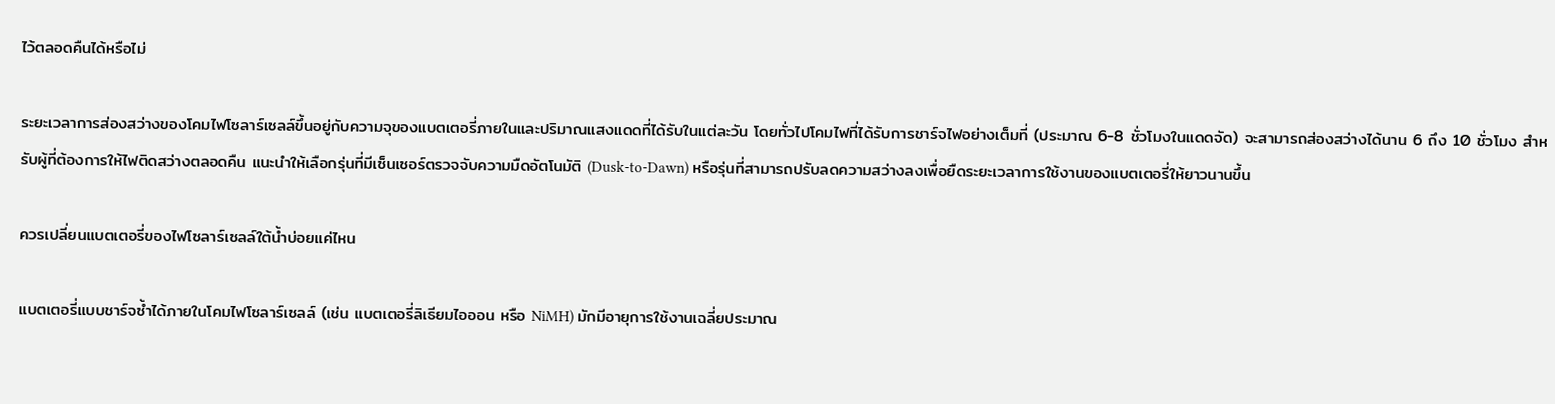ไว้ตลอดคืนได้หรือไม่

ระยะเวลาการส่องสว่างของโคมไฟโซลาร์เซลล์ขึ้นอยู่กับความจุของแบตเตอรี่ภายในและปริมาณแสงแดดที่ได้รับในแต่ละวัน โดยทั่วไปโคมไฟที่ได้รับการชาร์จไฟอย่างเต็มที่ (ประมาณ 6-8 ชั่วโมงในแดดจัด) จะสามารถส่องสว่างได้นาน 6 ถึง 10 ชั่วโมง สำหรับผู้ที่ต้องการให้ไฟติดสว่างตลอดคืน แนะนำให้เลือกรุ่นที่มีเซ็นเซอร์ตรวจจับความมืดอัตโนมัติ (Dusk-to-Dawn) หรือรุ่นที่สามารถปรับลดความสว่างลงเพื่อยืดระยะเวลาการใช้งานของแบตเตอรี่ให้ยาวนานขึ้น

ควรเปลี่ยนแบตเตอรี่ของไฟโซลาร์เซลล์ใต้น้ำบ่อยแค่ไหน

แบตเตอรี่แบบชาร์จซ้ำได้ภายในโคมไฟโซลาร์เซลล์ (เช่น แบตเตอรี่ลิเธียมไอออน หรือ NiMH) มักมีอายุการใช้งานเฉลี่ยประมาณ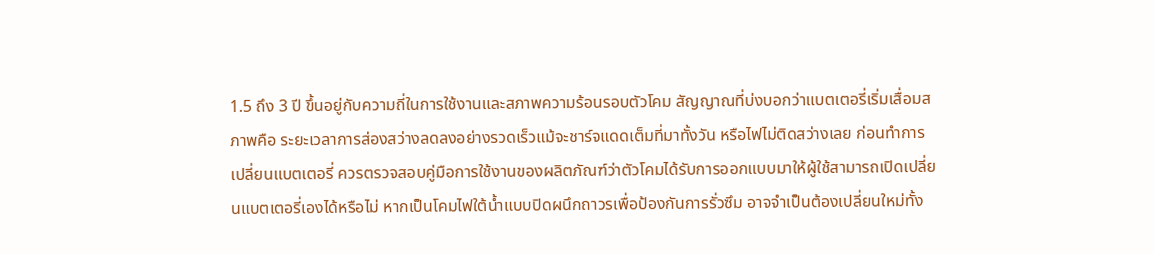1.5 ถึง 3 ปี ขึ้นอยู่กับความถี่ในการใช้งานและสภาพความร้อนรอบตัวโคม สัญญาณที่บ่งบอกว่าแบตเตอรี่เริ่มเสื่อมสภาพคือ ระยะเวลาการส่องสว่างลดลงอย่างรวดเร็วแม้จะชาร์จแดดเต็มที่มาทั้งวัน หรือไฟไม่ติดสว่างเลย ก่อนทำการเปลี่ยนแบตเตอรี่ ควรตรวจสอบคู่มือการใช้งานของผลิตภัณฑ์ว่าตัวโคมได้รับการออกแบบมาให้ผู้ใช้สามารถเปิดเปลี่ยนแบตเตอรี่เองได้หรือไม่ หากเป็นโคมไฟใต้น้ำแบบปิดผนึกถาวรเพื่อป้องกันการรั่วซึม อาจจำเป็นต้องเปลี่ยนใหม่ทั้ง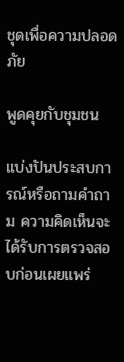ชุดเพื่อความปลอดภัย

พูดคุยกับชุมชน

แบ่งปันประสบการณ์หรือถามคำถาม ความคิดเห็นจะได้รับการตรวจสอบก่อนเผยแพร่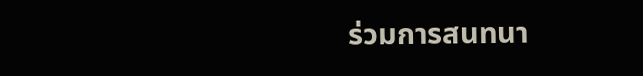ร่วมการสนทนา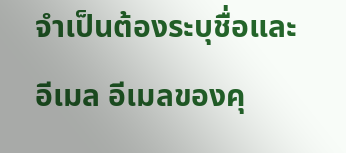จำเป็นต้องระบุชื่อและอีเมล อีเมลของคุ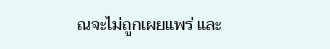ณจะไม่ถูกเผยแพร่ และ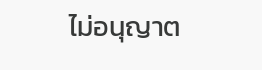ไม่อนุญาต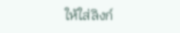ให้ใส่ลิงก์